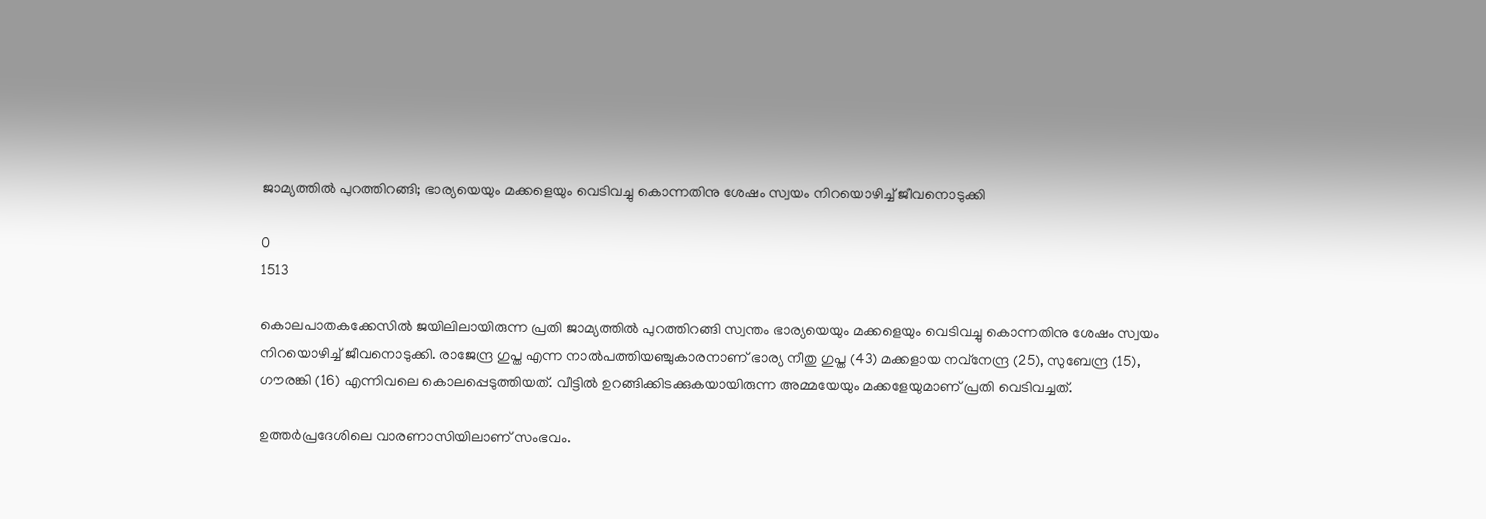ജാമ്യത്തില്‍ പുറത്തിറങ്ങി; ഭാര്യയെയും മക്കളെയും വെടിവച്ചു കൊന്നതിനു ശേഷം സ്വയം നിറയൊഴിച്ച് ജീവനൊടുക്കി

0
1513

കൊലപാതകക്കേസില്‍ ജയിലിലായിരുന്ന പ്രതി ജാമ്യത്തില്‍ പുറത്തിറങ്ങി സ്വന്തം ഭാര്യയെയും മക്കളെയും വെടിവച്ചു കൊന്നതിനു ശേഷം സ്വയം നിറയൊഴിച്ച് ജീവനൊടുക്കി. രാജേന്ദ്ര ഗുപ്ത എന്ന നാല്‍പത്തിയഞ്ചുകാരനാണ് ഭാര്യ നീതു ഗുപ്ത (43) മക്കളായ നവ്നേന്ദ്ര (25), സുബേന്ദ്ര (15), ഗൗരങ്കി (16) എന്നിവലെ കൊലപ്പെടുത്തിയത്. വീട്ടില്‍ ഉറങ്ങിക്കിടക്കുകയായിരുന്ന അമ്മയേയും മക്കളേയുമാണ് പ്രതി വെടിവച്ചത്.

ഉത്തര്‍പ്രദേശിലെ വാരണാസിയിലാണ് സംഭവം.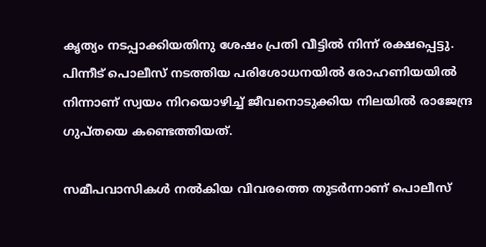കൃത്യം നടപ്പാക്കിയതിനു ശേഷം പ്രതി വീട്ടില്‍ നിന്ന് രക്ഷപ്പെട്ടു. പിന്നീട് പൊലീസ് നടത്തിയ പരിശോധനയില്‍ രോഹണിയയില്‍ നിന്നാണ് സ്വയം നിറയൊഴിച്ച് ജീവനൊടുക്കിയ നിലയില്‍ രാജേന്ദ്ര ഗുപ്തയെ കണ്ടെത്തിയത്.

സമീപവാസികള്‍ നല്‍കിയ വിവരത്തെ തുടര്‍ന്നാണ് പൊലീസ്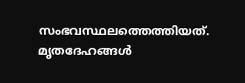സംഭവസ്ഥലത്തെത്തിയത്. മൃതദേഹങ്ങള്‍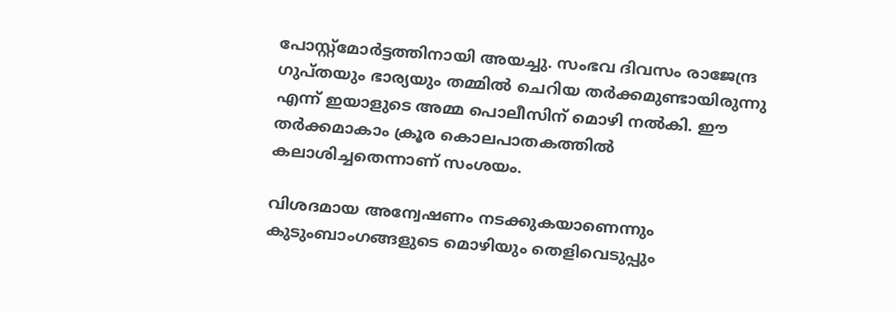പോസ്റ്റ്മോര്‍ട്ടത്തിനായി അയച്ചു. സംഭവ ദിവസം രാജേന്ദ്ര ഗുപ്തയും ഭാര്യയും തമ്മില്‍ ചെറിയ തര്‍ക്കമുണ്ടായിരുന്നു എന്ന് ഇയാളുടെ അമ്മ പൊലീസിന് മൊഴി നല്‍കി. ഈ തര്‍ക്കമാകാം ക്രൂര കൊലപാതകത്തില്‍ കലാശിച്ചതെന്നാണ് സംശയം.

വിശദമായ അന്വേഷണം നടക്കുകയാണെന്നും കുടുംബാംഗങ്ങളുടെ മൊഴിയും തെളിവെടുപ്പും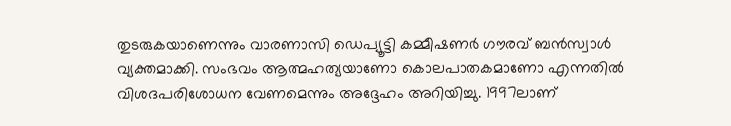തുടരുകയാണെന്നും വാരണാസി ഡെപ്യൂട്ടി കമ്മീഷണര്‍ ഗൗരവ് ബന്‍സ്വാള്‍ വ്യക്തമാക്കി. സംഭവം ആത്മഹത്യയാണോ കൊലപാതകമാണോ എന്നതില്‍ വിശദപരിശോധന വേണമെന്നും അദ്ദേഹം അറിയിച്ചു. 1997ലാണ്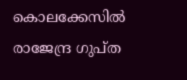കൊലക്കേസില്‍ രാജേന്ദ്ര ഗുപ്ത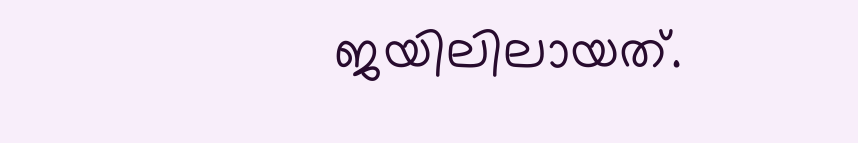ജയിലിലായത്.